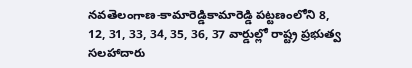నవతెలంగాణ-కామారెడ్డికామారెడ్డి పట్టణంలోని 8, 12, 31, 33, 34, 35, 36, 37 వార్డుల్లో రాష్ట్ర ప్రభుత్వ సలహాదారు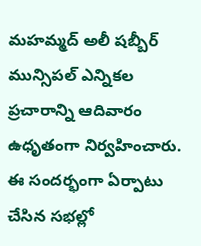మహమ్మద్ అలీ షబ్బీర్ మున్సిపల్ ఎన్నికల ప్రచారాన్ని ఆదివారం ఉధృతంగా నిర్వహించారు. ఈ సందర్భంగా ఏర్పాటు చేసిన సభల్లో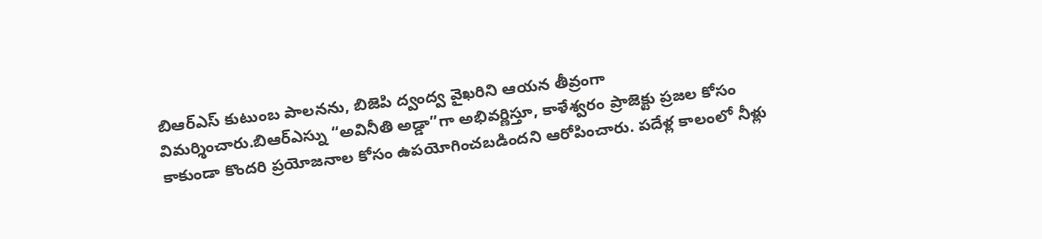బిఆర్ఎస్ కుటుంబ పాలనను, బిజెపి ద్వంద్వ వైఖరిని ఆయన తీవ్రంగా విమర్శించారు.బిఆర్ఎస్ను “అవినీతి అడ్డా”గా అభివర్ణిస్తూ, కాళేశ్వరం ప్రాజెక్టు ప్రజల కోసం కాకుండా కొందరి ప్రయోజనాల కోసం ఉపయోగించబడిందని ఆరోపించారు. పదేళ్ల కాలంలో నీళ్లు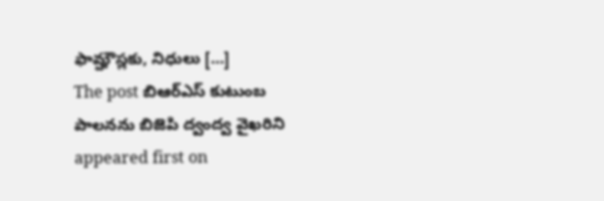ఫామ్హౌస్లకు, నిధులు […]
The post బిఆర్ఎస్ కుటుంబ పాలనను బిజెపి ద్వంద్వ వైఖరిని appeared first on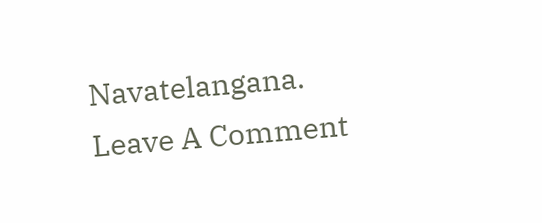Navatelangana.
Leave A Comment